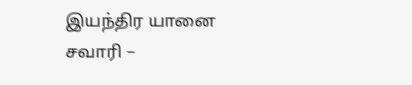இயந்திர யானை சவாரி –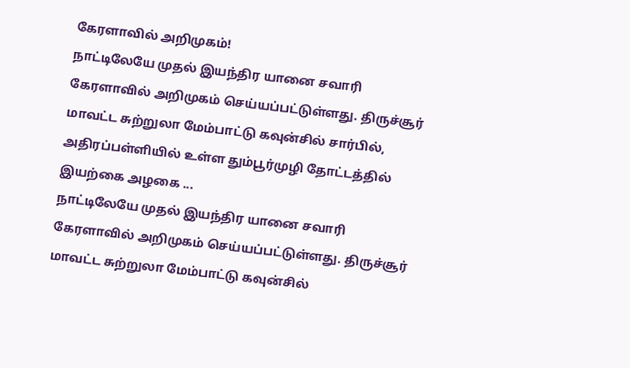கேரளாவில் அறிமுகம்!
நாட்டிலேயே முதல் இயந்திர யானை சவாரி கேரளாவில் அறிமுகம் செய்யப்பட்டுள்ளது. திருச்சூர் மாவட்ட சுற்றுலா மேம்பாட்டு கவுன்சில் சார்பில், அதிரப்பள்ளியில் உள்ள தும்பூர்முழி தோட்டத்தில் இயற்கை அழகை ...
நாட்டிலேயே முதல் இயந்திர யானை சவாரி கேரளாவில் அறிமுகம் செய்யப்பட்டுள்ளது. திருச்சூர் மாவட்ட சுற்றுலா மேம்பாட்டு கவுன்சில்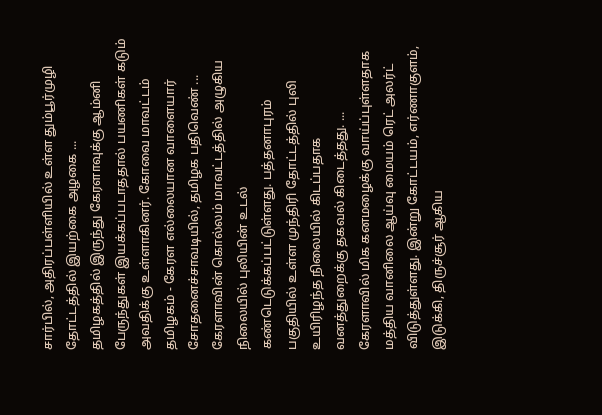சார்பில், அதிரப்பள்ளியில் உள்ள தும்பூர்முழி தோட்டத்தில் இயற்கை அழகை ...
தமிழகத்தில் இருந்து கேரளாவுக்கு ஆம்னி பேருந்துகள் இயக்கப்படாததால் பயணிகள் கடும் அவதிக்கு உள்ளாகினர். கோவை மாவட்டம் தமிழகம் - கேரள எல்லையான வாளையார் சோதனைச்சாவடியில், தமிழக பதிவெண் ...
கேரளாவின் கொல்லம் மாவட்டத்தில் அழுகிய நிலையில் புலியின் உடல் கண்டெடுக்கப்பட்டுள்ளது. பத்தனாபுரம் பகுதியில் உள்ள முந்திரி தோட்டத்தில் புலி உயிரிழந்த நிலையில் கிடப்பதாக வனத்துறைக்கு தகவல் கிடைத்தது. ...
கேரளாவில் மிக கனமழைக்கு வாய்ப்புள்ளதாக மத்திய வானிலை ஆய்வு மையம் ரெட் அலர்ட் விடுத்துள்ளது. இன்று கோட்டயம், எர்ணாகுளம், இடுக்கி, திருச்சூர் ஆகிய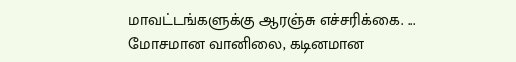மாவட்டங்களுக்கு ஆரஞ்சு எச்சரிக்கை. ...
மோசமான வானிலை, கடினமான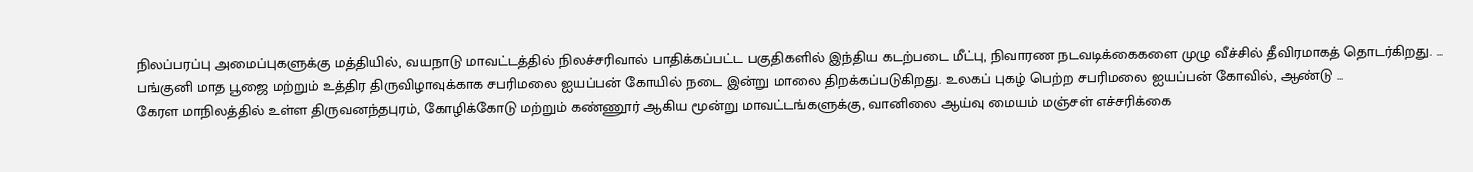நிலப்பரப்பு அமைப்புகளுக்கு மத்தியில், வயநாடு மாவட்டத்தில் நிலச்சரிவால் பாதிக்கப்பட்ட பகுதிகளில் இந்திய கடற்படை மீட்பு, நிவாரண நடவடிக்கைகளை முழு வீச்சில் தீவிரமாகத் தொடர்கிறது. ...
பங்குனி மாத பூஜை மற்றும் உத்திர திருவிழாவுக்காக சபரிமலை ஐயப்பன் கோயில் நடை இன்று மாலை திறக்கப்படுகிறது. உலகப் புகழ் பெற்ற சபரிமலை ஐயப்பன் கோவில், ஆண்டு ...
கேரள மாநிலத்தில் உள்ள திருவனந்தபுரம், கோழிக்கோடு மற்றும் கண்ணூர் ஆகிய மூன்று மாவட்டங்களுக்கு, வானிலை ஆய்வு மையம் மஞ்சள் எச்சரிக்கை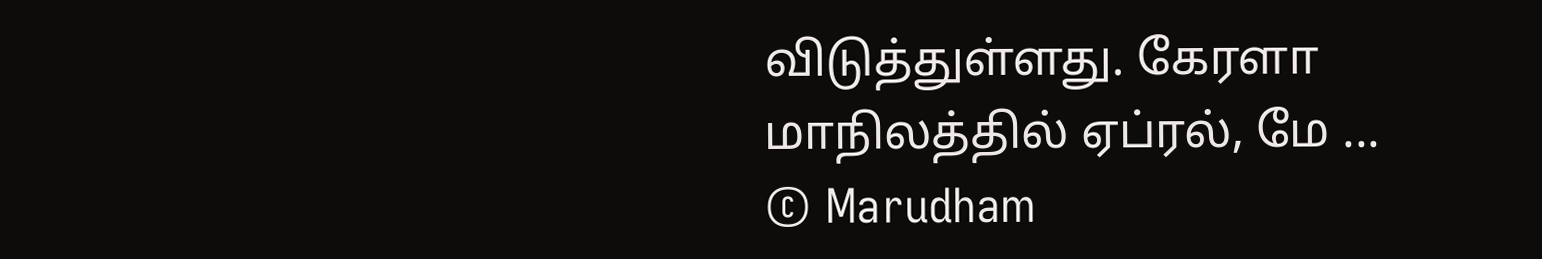விடுத்துள்ளது. கேரளா மாநிலத்தில் ஏப்ரல், மே ...
© Marudham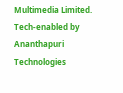Multimedia Limited.
Tech-enabled by Ananthapuri Technologies